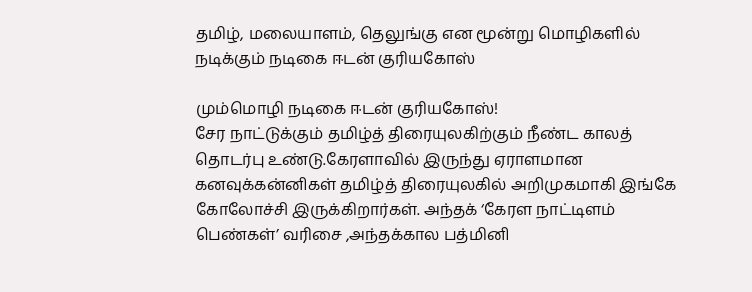தமிழ், மலையாளம், தெலுங்கு என மூன்று மொழிகளில் நடிக்கும் நடிகை ஈடன் குரியகோஸ்

மும்மொழி நடிகை ஈடன் குரியகோஸ்!
சேர நாட்டுக்கும் தமிழ்த் திரையுலகிற்கும் நீண்ட காலத் தொடர்பு உண்டு.கேரளாவில் இருந்து ஏராளமான கனவுக்கன்னிகள் தமிழ்த் திரையுலகில் அறிமுகமாகி இங்கே கோலோச்சி இருக்கிறார்கள். அந்தக் ‘கேரள நாட்டிளம் பெண்கள்’ வரிசை ,அந்தக்கால பத்மினி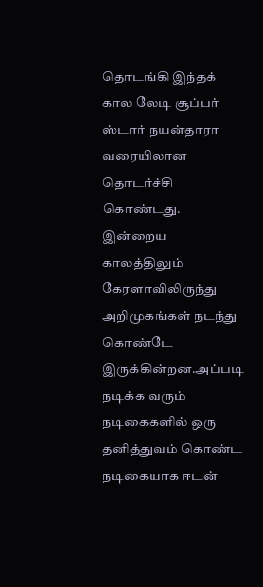தொடங்கி இந்தக் கால லேடி சூப்பர் ஸ்டார் நயன்தாரா வரையிலான தொடர்ச்சி கொண்டது.
இன்றைய காலத்திலும் கேரளாவிலிருந்து அறிமுகங்கள் நடந்து கொண்டே இருக்கின்றன.அப்படி நடிக்க வரும் நடிகைகளில் ஒரு தனித்துவம் கொண்ட நடிகையாக ஈடன்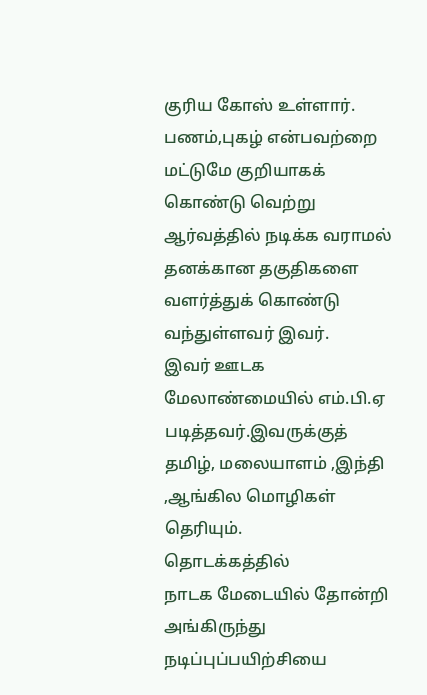குரிய கோஸ் உள்ளார். பணம்,புகழ் என்பவற்றை மட்டுமே குறியாகக் கொண்டு வெற்று ஆர்வத்தில் நடிக்க வராமல் தனக்கான தகுதிகளை வளர்த்துக் கொண்டு வந்துள்ளவர் இவர்.
இவர் ஊடக மேலாண்மையில் எம்.பி.ஏ படித்தவர்.இவருக்குத் தமிழ், மலையாளம் ,இந்தி ,ஆங்கில மொழிகள் தெரியும்.
தொடக்கத்தில்
நாடக மேடையில் தோன்றி அங்கிருந்து நடிப்புப்பயிற்சியை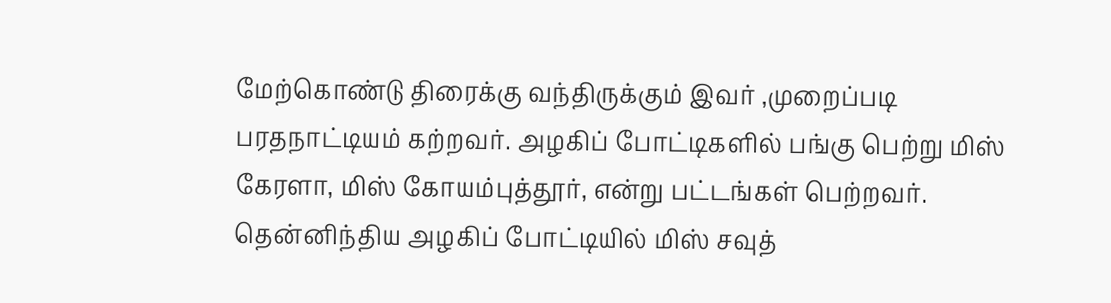மேற்கொண்டு திரைக்கு வந்திருக்கும் இவர் ,முறைப்படி பரதநாட்டியம் கற்றவர். அழகிப் போட்டிகளில் பங்கு பெற்று மிஸ் கேரளா, மிஸ் கோயம்புத்தூர், என்று பட்டங்கள் பெற்றவர். தென்னிந்திய அழகிப் போட்டியில் மிஸ் சவுத்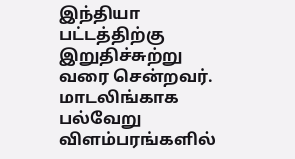இந்தியா பட்டத்திற்கு இறுதிச்சுற்று வரை சென்றவர்.
மாடலிங்காக பல்வேறு விளம்பரங்களில்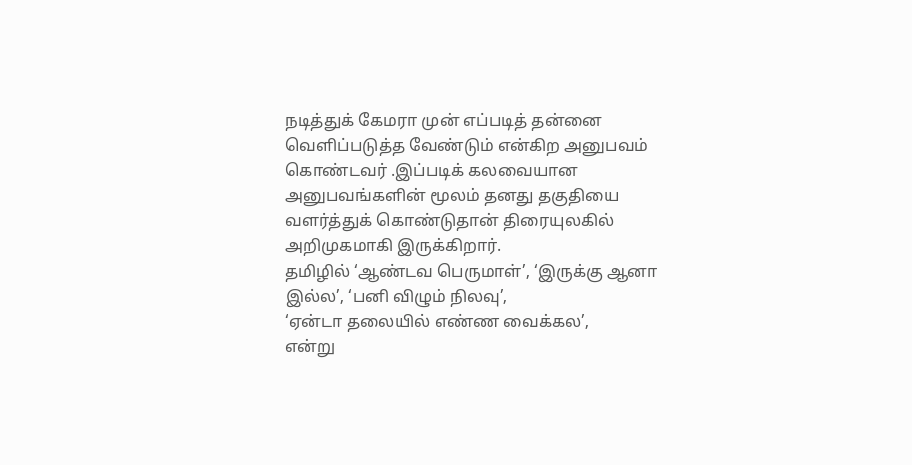நடித்துக் கேமரா முன் எப்படித் தன்னை வெளிப்படுத்த வேண்டும் என்கிற அனுபவம் கொண்டவர் .இப்படிக் கலவையான அனுபவங்களின் மூலம் தனது தகுதியை வளர்த்துக் கொண்டுதான் திரையுலகில் அறிமுகமாகி இருக்கிறார்.
தமிழில் ‘ஆண்டவ பெருமாள்’, ‘இருக்கு ஆனா இல்ல’, ‘பனி விழும் நிலவு’,
‘ஏன்டா தலையில் எண்ண வைக்கல’,
என்று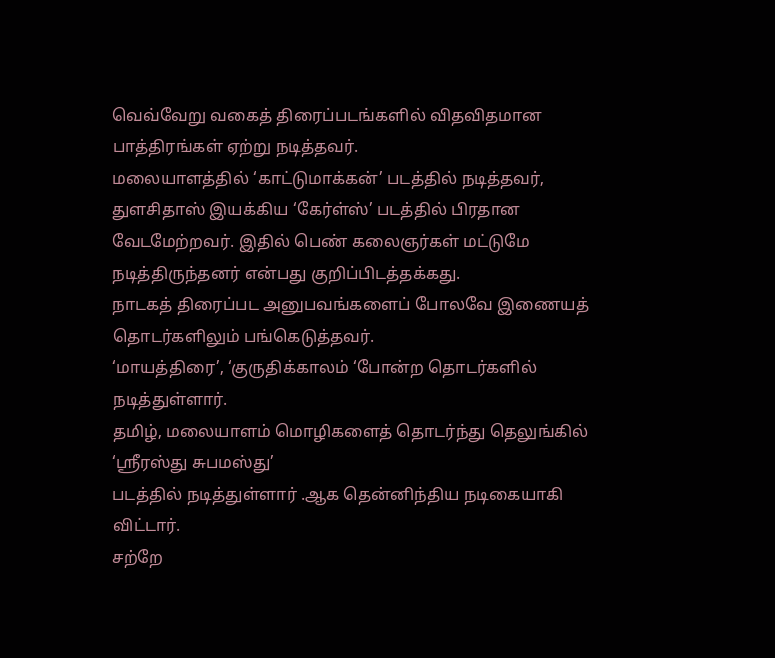வெவ்வேறு வகைத் திரைப்படங்களில் விதவிதமான பாத்திரங்கள் ஏற்று நடித்தவர்.
மலையாளத்தில் ‘காட்டுமாக்கன்’ படத்தில் நடித்தவர், துளசிதாஸ் இயக்கிய ‘கேர்ள்ஸ்’ படத்தில் பிரதான வேடமேற்றவர். இதில் பெண் கலைஞர்கள் மட்டுமே நடித்திருந்தனர் என்பது குறிப்பிடத்தக்கது.
நாடகத் திரைப்பட அனுபவங்களைப் போலவே இணையத் தொடர்களிலும் பங்கெடுத்தவர்.
‘மாயத்திரை’, ‘குருதிக்காலம் ‘போன்ற தொடர்களில் நடித்துள்ளார்.
தமிழ், மலையாளம் மொழிகளைத் தொடர்ந்து தெலுங்கில் ‘ஸ்ரீரஸ்து சுபமஸ்து’
படத்தில் நடித்துள்ளார் .ஆக தென்னிந்திய நடிகையாகி விட்டார்.
சற்றே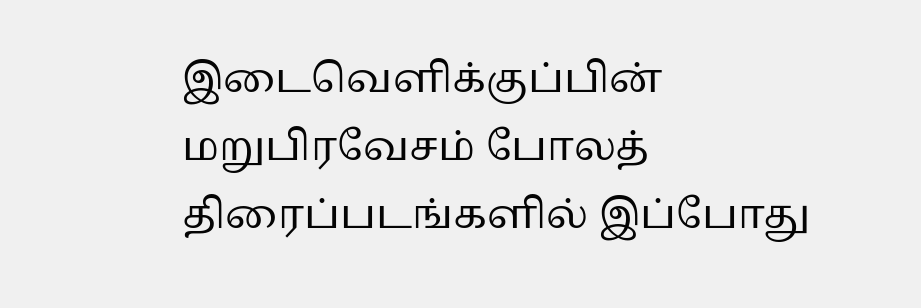இடைவெளிக்குப்பின் மறுபிரவேசம் போலத் திரைப்படங்களில் இப்போது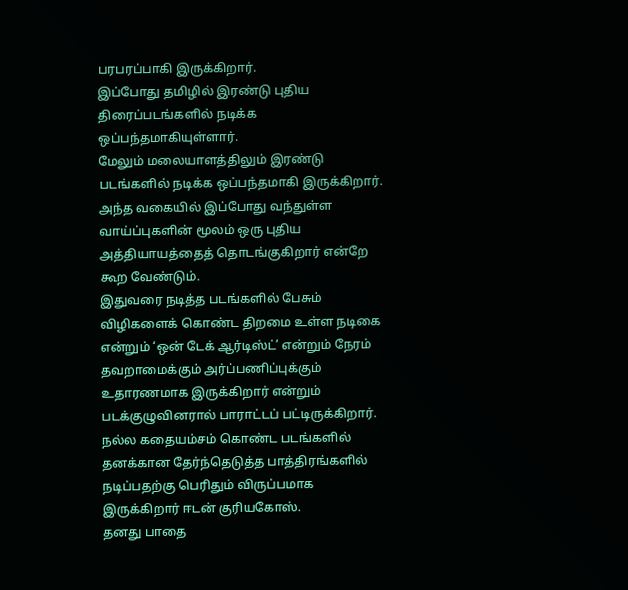பரபரப்பாகி இருக்கிறார்.
இப்போது தமிழில் இரண்டு புதிய திரைப்படங்களில் நடிக்க ஒப்பந்தமாகியுள்ளார்.
மேலும் மலையாளத்திலும் இரண்டு படங்களில் நடிக்க ஒப்பந்தமாகி இருக்கிறார்.
அந்த வகையில் இப்போது வந்துள்ள வாய்ப்புகளின் மூலம் ஒரு புதிய அத்தியாயத்தைத் தொடங்குகிறார் என்றே கூற வேண்டும்.
இதுவரை நடித்த படங்களில் பேசும் விழிகளைக் கொண்ட திறமை உள்ள நடிகை என்றும் ‘ஒன் டேக் ஆர்டிஸ்ட்’ என்றும் நேரம் தவறாமைக்கும் அர்ப்பணிப்புக்கும் உதாரணமாக இருக்கிறார் என்றும் படக்குழுவினரால் பாராட்டப் பட்டிருக்கிறார்.
நல்ல கதையம்சம் கொண்ட படங்களில் தனக்கான தேர்ந்தெடுத்த பாத்திரங்களில் நடிப்பதற்கு பெரிதும் விருப்பமாக இருக்கிறார் ஈடன் குரியகோஸ்.
தனது பாதை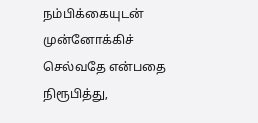நம்பிக்கையுடன் முன்னோக்கிச் செல்வதே என்பதை நிரூபித்து,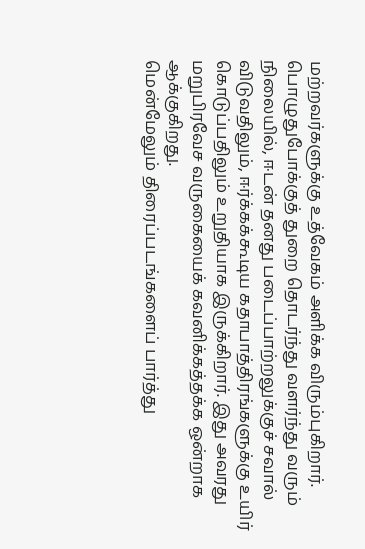மற்றவர்களுக்கு உத்வேகம் அளிக்க விரும்புகிறார். பொழுதுபோக்குத் துறை தொடர்ந்து வளர்ந்து வரும் நிலையில், ஈடன் தனது படைப்பாற்றலுக்குச் சவால் விடுவதிலும், ஈர்க்கக்கூடிய கதாபாத்திரங்களுக்கு உயிர் கொடுப்பதிலும் உறுதியாக இருக்கிறார். இது அவரது மறுபிரவேச வருகையைக் கவனிக்கத்தக்க ஒன்றாக ஆக்குகிறது.
மென்மேலும் திரைப்படங்களைப் பார்த்து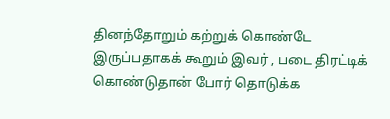தினந்தோறும் கற்றுக் கொண்டே இருப்பதாகக் கூறும் இவர் , படை திரட்டிக் கொண்டுதான் போர் தொடுக்க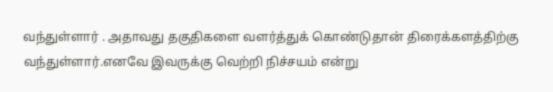வந்துள்ளார் . அதாவது தகுதிகளை வளர்த்துக் கொண்டுதான் திரைக்களத்திற்கு வந்துள்ளார்.எனவே இவருக்கு வெற்றி நிச்சயம் என்று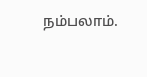நம்பலாம்.